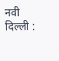नवी दिल्ली :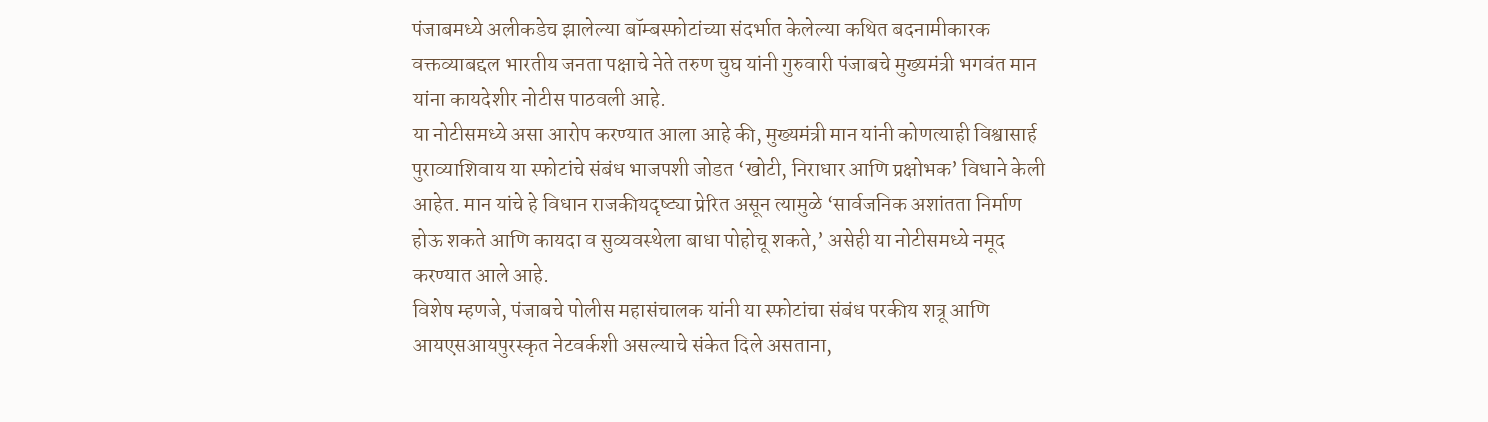पंजाबमध्ये अलीकडेच झालेल्या बॉम्बस्फोटांच्या संदर्भात केलेल्या कथित बदनामीकारक वक्तव्याबद्दल भारतीय जनता पक्षाचे नेते तरुण चुघ यांनी गुरुवारी पंजाबचे मुख्यमंत्री भगवंत मान यांना कायदेशीर नोटीस पाठवली आहे.
या नोटीसमध्ये असा आरोप करण्यात आला आहे की, मुख्यमंत्री मान यांनी कोणत्याही विश्वासार्ह पुराव्याशिवाय या स्फोटांचे संबंध भाजपशी जोडत ‘खोटी, निराधार आणि प्रक्षोभक’ विधाने केली आहेत. मान यांचे हे विधान राजकीयदृष्ट्या प्रेरित असून त्यामुळे ‘सार्वजनिक अशांतता निर्माण होऊ शकते आणि कायदा व सुव्यवस्थेला बाधा पोहोचू शकते,’ असेही या नोटीसमध्ये नमूद करण्यात आले आहे.
विशेष म्हणजे, पंजाबचे पोलीस महासंचालक यांनी या स्फोटांचा संबंध परकीय शत्रू आणि आयएसआयपुरस्कृत नेटवर्कशी असल्याचे संकेत दिले असताना,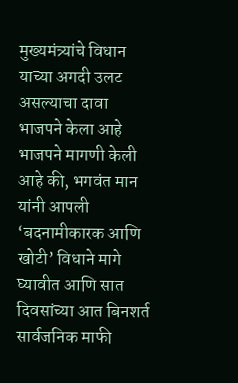मुख्यमंत्र्यांचे विधान याच्या अगदी उलट असल्याचा दावा भाजपने केला आहे
भाजपने मागणी केली आहे की, भगवंत मान यांनी आपली ‘बदनामीकारक आणि खोटी’ विधाने मागे घ्यावीत आणि सात दिवसांच्या आत बिनशर्त सार्वजनिक माफी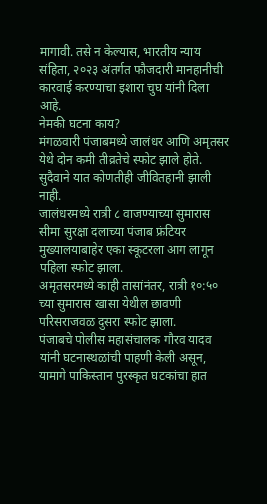मागावी. तसे न केल्यास, भारतीय न्याय संहिता, २०२३ अंतर्गत फौजदारी मानहानीची कारवाई करण्याचा इशारा चुघ यांनी दिला आहे.
नेमकी घटना काय?
मंगळवारी पंजाबमध्ये जालंधर आणि अमृतसर येथे दोन कमी तीव्रतेचे स्फोट झाले होते. सुदैवाने यात कोणतीही जीवितहानी झाली नाही.
जालंधरमध्ये रात्री ८ वाजण्याच्या सुमारास सीमा सुरक्षा दलाच्या पंजाब फ्रंटियर मुख्यालयाबाहेर एका स्कूटरला आग लागून पहिला स्फोट झाला.
अमृतसरमध्ये काही तासांनंतर, रात्री १०:५० च्या सुमारास खासा येथील छावणी परिसराजवळ दुसरा स्फोट झाला.
पंजाबचे पोलीस महासंचालक गौरव यादव यांनी घटनास्थळांची पाहणी केली असून, यामागे पाकिस्तान पुरस्कृत घटकांचा हात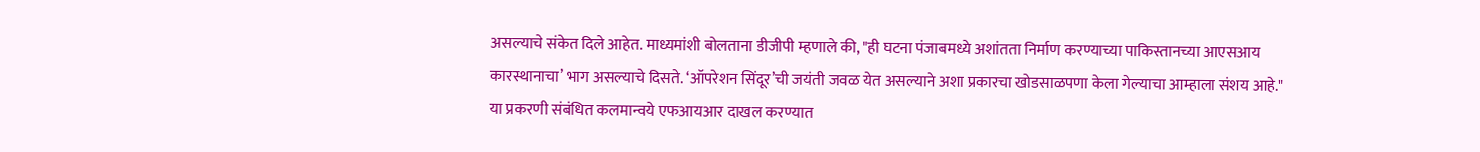असल्याचे संकेत दिले आहेत. माध्यमांशी बोलताना डीजीपी म्हणाले की, "ही घटना पंजाबमध्ये अशांतता निर्माण करण्याच्या पाकिस्तानच्या आएसआय कारस्थानाचा’ भाग असल्याचे दिसते. ‘ऑपरेशन सिंदूर’ची जयंती जवळ येत असल्याने अशा प्रकारचा खोडसाळपणा केला गेल्याचा आम्हाला संशय आहे."
या प्रकरणी संबंधित कलमान्वये एफआयआर दाखल करण्यात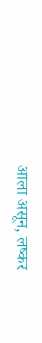आला असून, लष्कर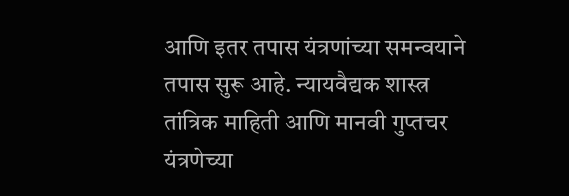आणि इतर तपास यंत्रणांच्या समन्वयाने तपास सुरू आहे. न्यायवैद्यक शास्त्र तांत्रिक माहिती आणि मानवी गुप्तचर यंत्रणेच्या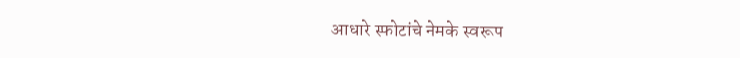आधारे स्फोटांचे नेमके स्वरूप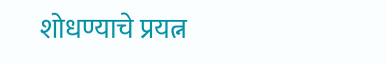शोधण्याचे प्रयत्न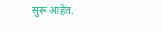सुरू आहेत.